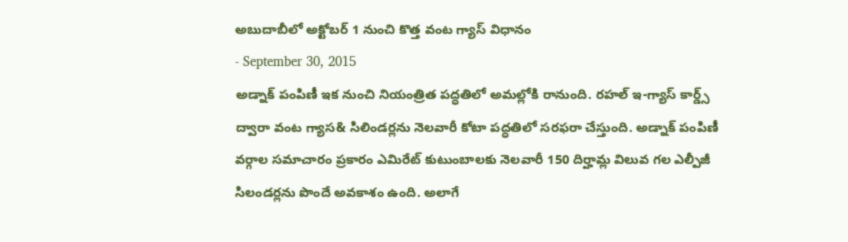అబుదాబీలో అక్టోబర్ 1 నుంచి కొత్త వంట గ్యాస్ విధానం
- September 30, 2015
అడ్నాక్ పంపిణీ ఇక నుంచి నియంత్రిత పద్ధతిలో అమల్లోకి రానుంది. రహల్ ఇ-గ్యాస్ కార్డ్స్ ద్వారా వంట గ్యాస& సిలిండర్లను నెలవారీ కోటా పద్ధతిలో సరఫరా చేస్తుంది. అడ్నాక్ పంపిణీ వర్గాల సమాచారం ప్రకారం ఎమిరేట్ కుటుంబాలకు నెలవారీ 150 దిర్హామ్ల విలువ గల ఎల్పీజీ సిలండర్లను పొందే అవకాశం ఉంది. అలాగే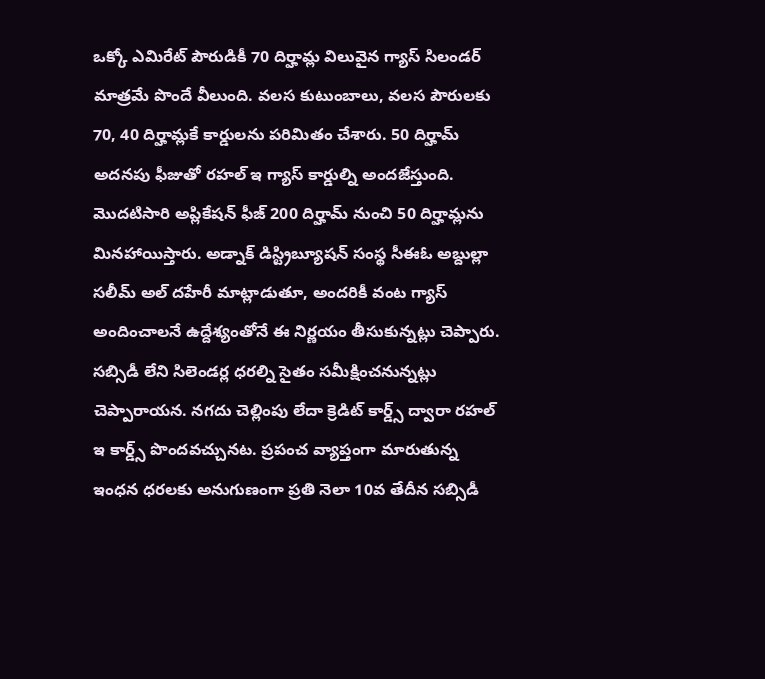ఒక్కో ఎమిరేట్ పౌరుడికీ 70 దిర్హామ్ల విలువైన గ్యాస్ సిలండర్ మాత్రమే పొందే వీలుంది. వలస కుటుంబాలు, వలస పౌరులకు 70, 40 దిర్హామ్లకే కార్డులను పరిమితం చేశారు. 50 దిర్హామ్ అదనపు ఫీజుతో రహల్ ఇ గ్యాస్ కార్డుల్ని అందజేస్తుంది. మొదటిసారి అప్లికేషన్ ఫీజ్ 200 దిర్హామ్ నుంచి 50 దిర్హామ్లను మినహాయిస్తారు. అడ్నాక్ డిస్ట్రిబ్యూషన్ సంస్థ సీఈఓ అబ్దుల్లా సలీమ్ అల్ దహేరీ మాట్లాడుతూ, అందరికీ వంట గ్యాస్ అందించాలనే ఉద్దేశ్యంతోనే ఈ నిర్ణయం తీసుకున్నట్లు చెప్పారు. సబ్సిడీ లేని సిలెండర్ల ధరల్ని సైతం సమీక్షించనున్నట్లు చెప్పారాయన. నగదు చెల్లింపు లేదా క్రెడిట్ కార్డ్స్ ద్వారా రహల్ ఇ కార్డ్స్ పొందవచ్చునట. ప్రపంచ వ్యాప్తంగా మారుతున్న ఇంధన ధరలకు అనుగుణంగా ప్రతి నెలా 10వ తేదీన సబ్సిడీ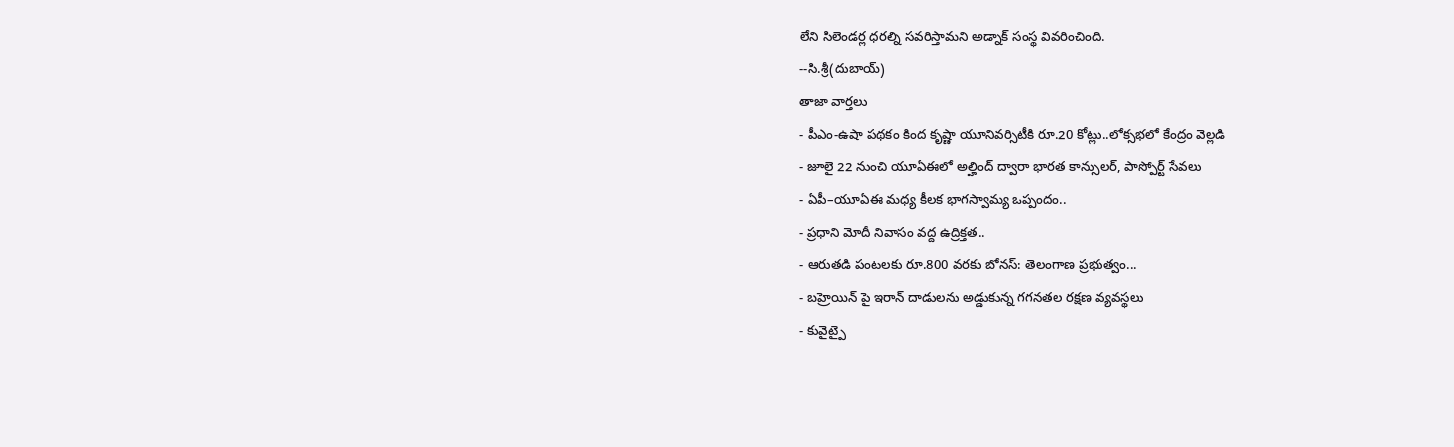లేని సిలెండర్ల ధరల్ని సవరిస్తామని అడ్నాక్ సంస్థ వివరించింది.
--సి.శ్రీ(దుబాయ్)
తాజా వార్తలు
- పీఎం-ఉషా పథకం కింద కృష్ణా యూనివర్సిటీకి రూ.20 కోట్లు..లోక్సభలో కేంద్రం వెల్లడి
- జూలై 22 నుంచి యూఏఈలో అల్హింద్ ద్వారా భారత కాన్సులర్, పాస్పోర్ట్ సేవలు
- ఏపీ–యూఏఈ మధ్య కీలక భాగస్వామ్య ఒప్పందం..
- ప్రధాని మోదీ నివాసం వద్ద ఉద్రిక్తత..
- ఆరుతడి పంటలకు రూ.800 వరకు బోనస్: తెలంగాణ ప్రభుత్వం...
- బహ్రెయిన్ పై ఇరాన్ దాడులను అడ్డుకున్న గగనతల రక్షణ వ్యవస్థలు
- కువైట్పై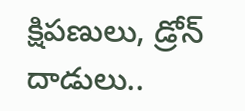క్షిపణులు, డ్రోన్ దాడులు..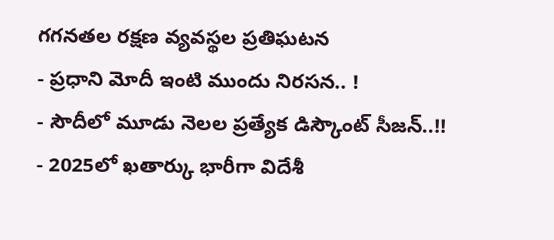గగనతల రక్షణ వ్యవస్థల ప్రతిఘటన
- ప్రధాని మోదీ ఇంటి ముందు నిరసన.. !
- సౌదీలో మూడు నెలల ప్రత్యేక డిస్కౌంట్ సీజన్..!!
- 2025లో ఖతార్కు భారీగా విదేశీ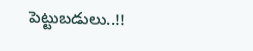పెట్టుబడులు..!!